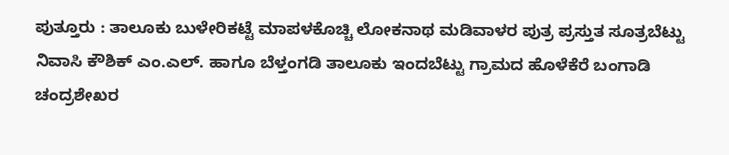ಪುತ್ತೂರು : ತಾಲೂಕು ಬುಳೇರಿಕಟ್ಟೆ ಮಾಪಳಕೊಚ್ಚಿ ಲೋಕನಾಥ ಮಡಿವಾಳರ ಪುತ್ರ ಪ್ರಸ್ತುತ ಸೂತ್ರಬೆಟ್ಟು ನಿವಾಸಿ ಕೌಶಿಕ್ ಎಂ.ಎಲ್. ಹಾಗೂ ಬೆಳ್ತಂಗಡಿ ತಾಲೂಕು ಇಂದಬೆಟ್ಟು ಗ್ರಾಮದ ಹೊಳೆಕೆರೆ ಬಂಗಾಡಿ ಚಂದ್ರಶೇಖರ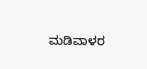ಮಡಿವಾಳರ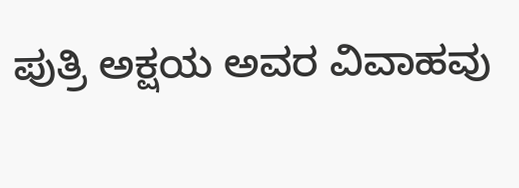ಪುತ್ರಿ ಅಕ್ಷಯ ಅವರ ವಿವಾಹವು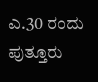ಎ.30 ರಂದು ಪುತ್ತೂರು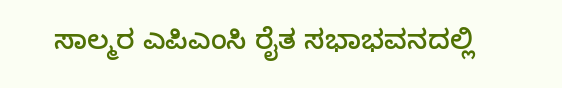ಸಾಲ್ಮರ ಎಪಿಎಂಸಿ ರೈತ ಸಭಾಭವನದಲ್ಲಿ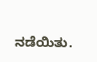ನಡೆಯಿತು.